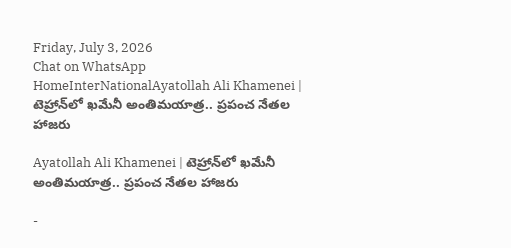Friday, July 3, 2026
Chat on WhatsApp
HomeInterNationalAyatollah Ali Khamenei | టెహ్రాన్‌లో ఖమేనీ అంతిమయాత్ర.. ప్రపంచ నేతల హాజరు

Ayatollah Ali Khamenei | టెహ్రాన్‌లో ఖమేనీ అంతిమయాత్ర.. ప్రపంచ నేతల హాజరు

-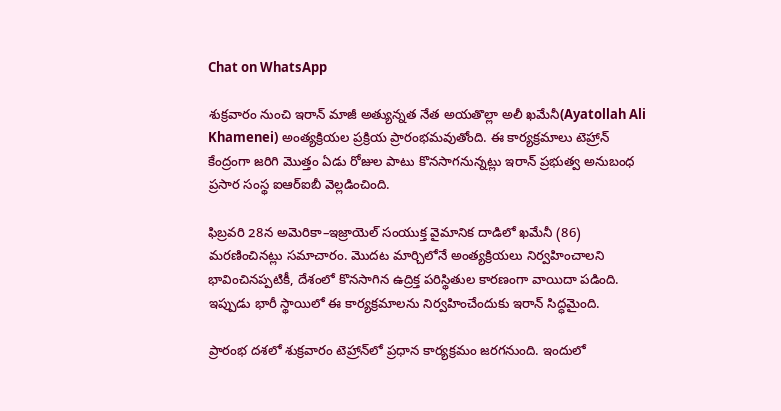Chat on WhatsApp

శుక్రవారం నుంచి ఇరాన్ మాజీ అత్యున్నత నేత అయతొల్లా అలీ ఖమేనీ(Ayatollah Ali Khamenei) అంత్యక్రియల ప్రక్రియ ప్రారంభమవుతోంది. ఈ కార్యక్రమాలు టెహ్రాన్ కేంద్రంగా జరిగి మొత్తం ఏడు రోజుల పాటు కొనసాగనున్నట్లు ఇరాన్ ప్రభుత్వ అనుబంధ ప్రసార సంస్థ ఐఆర్‌ఐబీ వెల్లడించింది.

ఫిబ్రవరి 28న అమెరికా–ఇజ్రాయెల్ సంయుక్త వైమానిక దాడిలో ఖమేనీ (86) మరణించినట్లు సమాచారం. మొదట మార్చిలోనే అంత్యక్రియలు నిర్వహించాలని భావించినప్పటికీ, దేశంలో కొనసాగిన ఉద్రిక్త పరిస్థితుల కారణంగా వాయిదా పడింది. ఇప్పుడు భారీ స్థాయిలో ఈ కార్యక్రమాలను నిర్వహించేందుకు ఇరాన్ సిద్ధమైంది.

ప్రారంభ దశలో శుక్రవారం టెహ్రాన్‌లో ప్రధాన కార్యక్రమం జరగనుంది. ఇందులో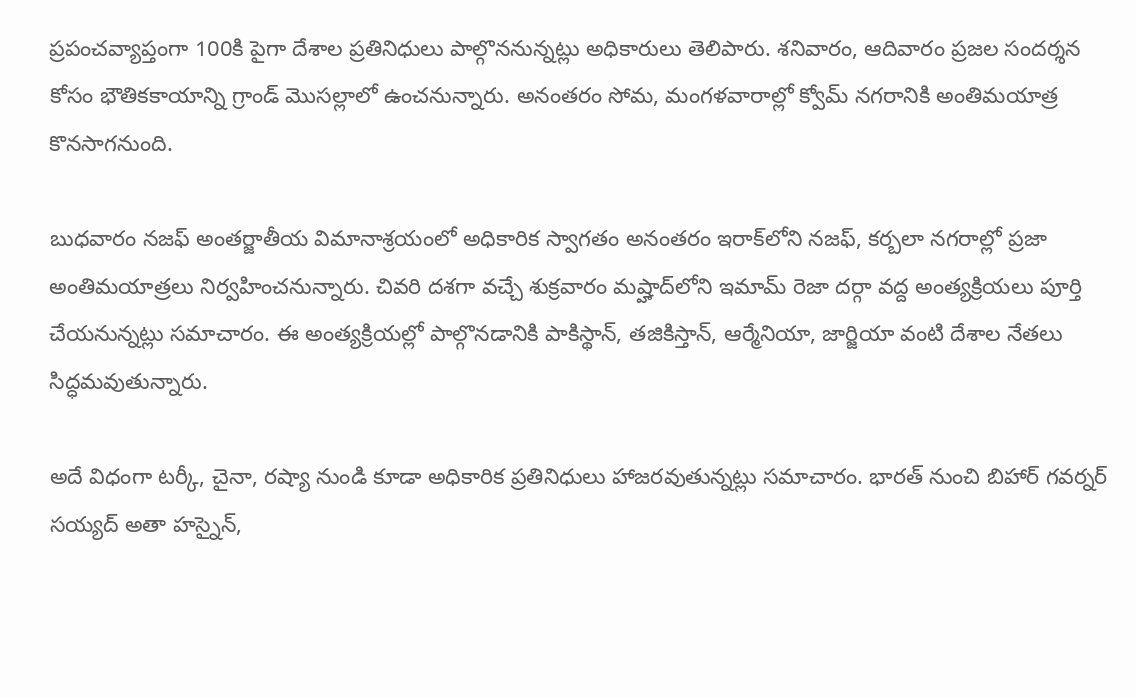ప్రపంచవ్యాప్తంగా 100కి పైగా దేశాల ప్రతినిధులు పాల్గొననున్నట్లు అధికారులు తెలిపారు. శనివారం, ఆదివారం ప్రజల సందర్శన కోసం భౌతికకాయాన్ని గ్రాండ్ మొసల్లాలో ఉంచనున్నారు. అనంతరం సోమ, మంగళవారాల్లో క్వోమ్ నగరానికి అంతిమయాత్ర కొనసాగనుంది.

బుధవారం నజఫ్ అంతర్జాతీయ విమానాశ్రయంలో అధికారిక స్వాగతం అనంతరం ఇరాక్‌లోని నజఫ్, కర్బలా నగరాల్లో ప్రజా అంతిమయాత్రలు నిర్వహించనున్నారు. చివరి దశగా వచ్చే శుక్రవారం మష్హాద్‌లోని ఇమామ్ రెజా దర్గా వద్ద అంత్యక్రియలు పూర్తి చేయనున్నట్లు సమాచారం. ఈ అంత్యక్రియల్లో పాల్గొనడానికి పాకిస్థాన్, తజికిస్తాన్, ఆర్మేనియా, జార్జియా వంటి దేశాల నేతలు సిద్ధమవుతున్నారు.

అదే విధంగా టర్కీ, చైనా, రష్యా నుండి కూడా అధికారిక ప్రతినిధులు హాజరవుతున్నట్లు సమాచారం. భారత్ నుంచి బిహార్ గవర్నర్ సయ్యద్ అతా హస్నైన్,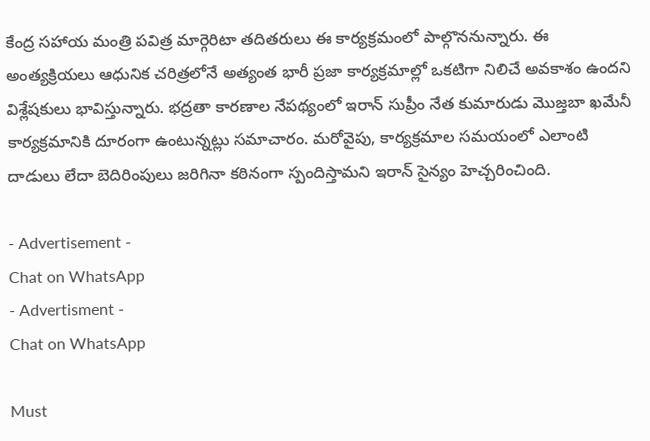కేంద్ర సహాయ మంత్రి పవిత్ర మార్గెరిటా తదితరులు ఈ కార్యక్రమంలో పాల్గొననున్నారు. ఈ అంత్యక్రియలు ఆధునిక చరిత్రలోనే అత్యంత భారీ ప్రజా కార్యక్రమాల్లో ఒకటిగా నిలిచే అవకాశం ఉందని విశ్లేషకులు భావిస్తున్నారు. భద్రతా కారణాల నేపథ్యంలో ఇరాన్ సుప్రీం నేత కుమారుడు మొజ్తబా ఖమేనీ కార్యక్రమానికి దూరంగా ఉంటున్నట్లు సమాచారం. మరోవైపు, కార్యక్రమాల సమయంలో ఎలాంటి దాడులు లేదా బెదిరింపులు జరిగినా కఠినంగా స్పందిస్తామని ఇరాన్ సైన్యం హెచ్చరించింది.

- Advertisement -
Chat on WhatsApp
- Advertisment -
Chat on WhatsApp

Must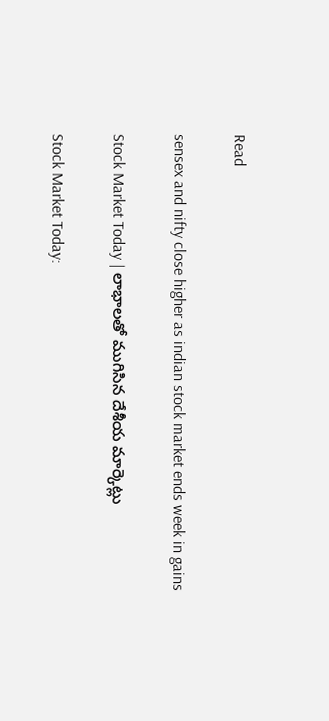Read

sensex and nifty close higher as indian stock market ends week in gains

Stock Market Today | లాభాలతో ముగిసిన దేశీయ మార్కెట్లు

Stock Market Today: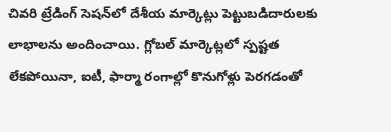చివరి ట్రేడింగ్ సెషన్‌లో దేశీయ మార్కెట్లు పెట్టుబడిదారులకు లాభాలను అందించాయి. గ్లోబల్ మార్కెట్లలో స్పష్టత లేకపోయినా, ఐటీ, ఫార్మా రంగాల్లో కొనుగోళ్లు పెరగడంతో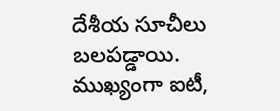దేశీయ సూచీలు బలపడ్డాయి.  ముఖ్యంగా ఐటీ,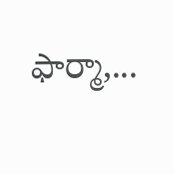ఫార్మా,...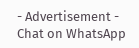- Advertisement -
Chat on WhatsApp